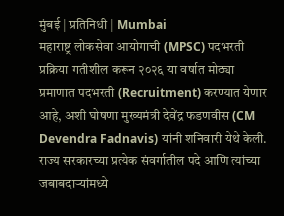मुंबई | प्रतिनिधी | Mumbai
महाराष्ट्र लोकसेवा आयोगाची (MPSC) पदभरती प्रक्रिया गतीशील करून २०२६ या वर्षात मोठ्या प्रमाणात पदभरती (Recruitment) करण्यात येणार आहे, अशी घोषणा मुख्यमंत्री देवेंद्र फडणवीस (CM Devendra Fadnavis) यांनी शनिवारी येथे केली. राज्य सरकारच्या प्रत्येक संवर्गातील पदे आणि त्यांच्या जबाबदाऱ्यांमध्ये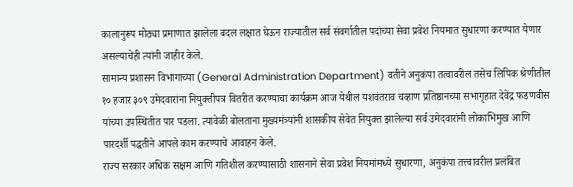कालानुरूप मोठ्या प्रमाणात झालेला बदल लक्षात घेऊन राज्यातील सर्व संवर्गातील पदांच्या सेवा प्रवेश नियमात सुधारणा करण्यात येणार असल्याचेही त्यांनी जाहीर केले.
सामान्य प्रशासन विभागाच्या (General Administration Department) वतीने अनुकंपा तत्वावरील तसेच लिपिक श्रेणीतील १० हजार ३०९ उमेदवारांना नियुक्तीपत्र वितरीत करण्याचा कार्यक्रम आज येथील यशवंतराव चव्हाण प्रतिष्ठानच्या सभागृहात देवेंद्र फडणवीस यांच्या उपस्थितीत पार पडला. त्यावेळी बोलताना मुख्यमंत्र्यांनी शासकीय सेवेत नियुक्त झालेल्या सर्व उमेदवारांनी लोकाभिमुख आणि पारदर्शी पद्धतीने आपले काम करण्याचे आवाहन केले.
राज्य सरकार अधिक सक्षम आणि गतिशील करण्यासाठी शासनाने सेवा प्रवेश नियमांमध्ये सुधारणा, अनुकंपा तत्त्वावरील प्रलंबित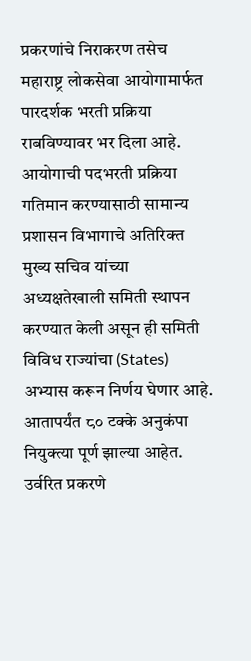प्रकरणांचे निराकरण तसेच महाराष्ट्र लोकसेवा आयोगामार्फत पारदर्शक भरती प्रक्रिया राबविण्यावर भर दिला आहे. आयोगाची पदभरती प्रक्रिया गतिमान करण्यासाठी सामान्य प्रशासन विभागाचे अतिरिक्त मुख्य सचिव यांच्या अध्यक्षतेखाली समिती स्थापन करण्यात केली असून ही समिती विविध राज्यांचा (States) अभ्यास करून निर्णय घेणार आहे. आतापर्यंत ८० टक्के अनुकंपा नियुक्त्या पूर्ण झाल्या आहेत. उर्वरित प्रकरणे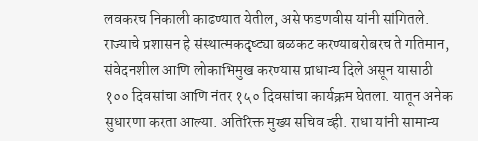लवकरच निकाली काढण्यात येतील, असे फडणवीस यांनी सांगितले.
राज्याचे प्रशासन हे संस्थात्मकदृष्ट्या बळकट करण्याबरोबरच ते गतिमान, संवेदनशील आणि लोकाभिमुख करण्यास प्राधान्य दिले असून यासाठी १०० दिवसांचा आणि नंतर १५० दिवसांचा कार्यक्रम घेतला. यातून अनेक सुधारणा करता आल्या. अतिरिक्त मुख्य सचिव व्ही. राधा यांनी सामान्य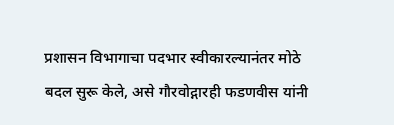प्रशासन विभागाचा पदभार स्वीकारल्यानंतर मोठे बदल सुरू केले, असे गौरवोद्गारही फडणवीस यांनी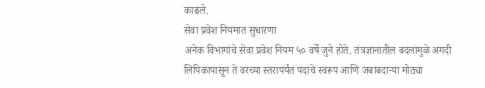काढले.
सेवा प्रवेश नियमात सुधारणा
अनेक विभागांचे सेवा प्रवेश नियम ५० वर्षे जुने होते. तंत्रज्ञानातील बदलांमुळे अगदी लिपिकापासून ते वरच्या स्तरापर्यंत पदांचे स्वरूप आणि जबाबदाऱ्या मोठ्या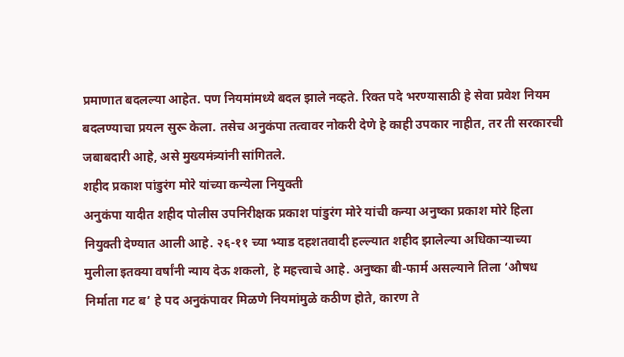प्रमाणात बदलल्या आहेत. पण नियमांमध्ये बदल झाले नव्हते. रिक्त पदे भरण्यासाठी हे सेवा प्रवेश नियम बदलण्याचा प्रयत्न सुरू केला. तसेच अनुकंपा तत्वावर नोकरी देणे हे काही उपकार नाहीत, तर ती सरकारची जबाबदारी आहे, असे मुख्यमंत्र्यांनी सांगितले.
शहीद प्रकाश पांडुरंग मोरे यांच्या कन्येला नियुक्ती
अनुकंपा यादीत शहीद पोलीस उपनिरीक्षक प्रकाश पांडुरंग मोरे यांची कन्या अनुष्का प्रकाश मोरे हिला नियुक्ती देण्यात आली आहे. २६-११ च्या भ्याड दहशतवादी हल्ल्यात शहीद झालेल्या अधिकाऱ्याच्या मुलीला इतक्या वर्षांनी न्याय देऊ शकलो, हे महत्त्वाचे आहे. अनुष्का बी-फार्म असल्याने तिला ‘औषध निर्माता गट ब’ हे पद अनुकंपावर मिळणे नियमांमुळे कठीण होते, कारण ते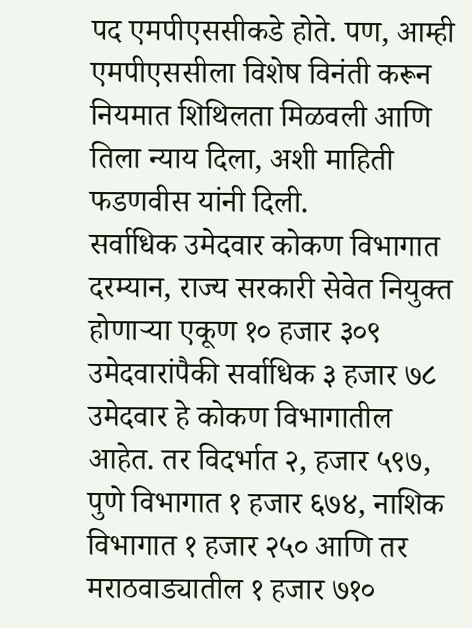पद एमपीएससीकडे होते. पण, आम्ही एमपीएससीला विशेष विनंती करून नियमात शिथिलता मिळवली आणि तिला न्याय दिला, अशी माहिती फडणवीस यांनी दिली.
सर्वाधिक उमेदवार कोकण विभागात
दरम्यान, राज्य सरकारी सेवेत नियुक्त होणाऱ्या एकूण १० हजार ३०९ उमेदवारांपैकी सर्वाधिक ३ हजार ७८ उमेदवार हे कोकण विभागातील आहेत. तर विदर्भात २, हजार ५९७, पुणे विभागात १ हजार ६७४, नाशिक विभागात १ हजार २५० आणि तर मराठवाड्यातील १ हजार ७१०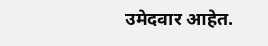उमेदवार आहेत.